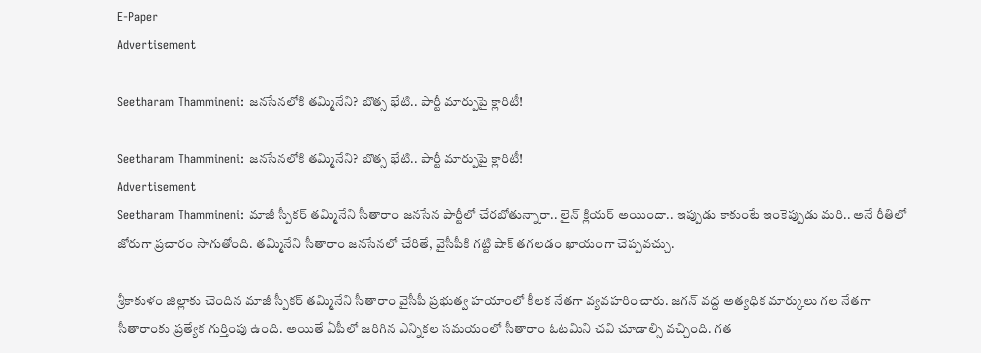E-Paper
Advertisement

Seetharam Thammineni: జనసేనలోకి తమ్మినేని? బొత్స భేటి.. పార్టీ మార్పుపై క్లారిటీ!

Seetharam Thammineni: జనసేనలోకి తమ్మినేని? బొత్స భేటి.. పార్టీ మార్పుపై క్లారిటీ!
Advertisement
Seetharam Thammineni: మాజీ స్పీకర్ తమ్మినేని సీతారాం జనసేన పార్టీలో చేరబోతున్నారా.. లైన్ క్లియర్ అయిందా.. ఇప్పుడు కాకుంటే ఇంకెప్పుడు మరి.. అనే రీతిలో జోరుగా ప్రచారం సాగుతోంది. తమ్మినేని సీతారాం జనసేనలో చేరితే, వైసీపీకి గట్టి షాక్ తగలడం ఖాయంగా చెప్పవచ్చు.

శ్రీకాకుళం జిల్లాకు చెందిన మాజీ స్పీకర్ తమ్మినేని సీతారాం వైసీపీ ప్రభుత్వ హయాంలో కీలక నేతగా వ్యవహరించారు. జగన్ వద్ద అత్యధిక మార్కులు గల నేతగా సీతారాంకు ప్రత్యేక గుర్తింపు ఉంది. అయితే ఏపీలో జరిగిన ఎన్నికల సమయంలో సీతారాం ఓటమిని చవి చూడాల్సి వచ్చింది. గత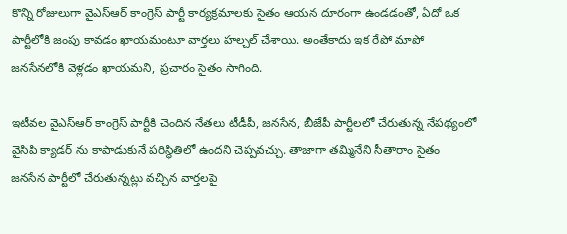కొన్ని రోజులుగా వైఎస్ఆర్ కాంగ్రెస్ పార్టీ కార్యక్రమాలకు సైతం ఆయన దూరంగా ఉండడంతో, ఏదో ఒక పార్టీలోకి జంపు కావడం ఖాయమంటూ వార్తలు హల్చల్ చేశాయి. అంతేకాదు ఇక రేపో మాపో జనసేనలోకి వెళ్లడం ఖాయమని, ప్రచారం సైతం సాగింది.

ఇటీవల వైఎస్ఆర్ కాంగ్రెస్ పార్టీకి చెందిన నేతలు టీడీపీ, జనసేన, బీజేపీ పార్టీలలో చేరుతున్న నేపథ్యంలో వైసిపి క్యాడర్ ను కాపాడుకునే పరిస్థితిలో ఉందని చెప్పవచ్చు. తాజాగా తమ్మినేని సీతారాం సైతం జనసేన పార్టీలో చేరుతున్నట్లు వచ్చిన వార్తలపై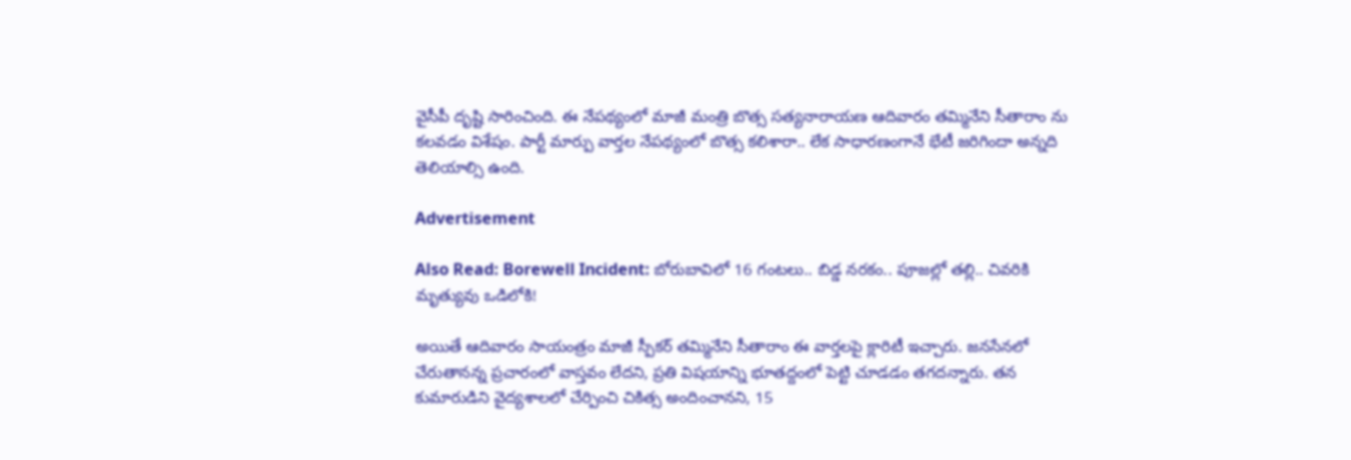వైసీపీ దృష్టి సారించింది. ఈ నేపథ్యంలో మాజీ మంత్రి బొత్స సత్యనారాయణ ఆదివారం తమ్మినేని సీతారాం ను కలవడం విశేషం. పార్టీ మార్పు వార్తల నేపథ్యంలో బొత్స కలిశారా.. లేక సాధారణంగానే భేటీ జరిగిందా అన్నది తెలియాల్సి ఉంది.

Advertisement

Also Read: Borewell Incident: బోరుబావిలో 16 గంటలు.. బిడ్డ నరకం.. పూజల్లో తల్లి.. చివరికి మృత్యువు ఒడిలోకి!

అయితే ఆదివారం సాయంత్రం మాజీ స్పీకర్ తమ్మినేని సీతారాం ఈ వార్తలపై క్లారిటీ ఇచ్చారు. జనసేనలో చేరుతానన్న ప్రచారంలో వాస్తవం లేదని, ప్రతి విషయాన్ని భూతద్దంలో పెట్టి చూడడం తగదన్నారు. తన కుమారుడిని వైద్యశాలలో చేర్పించి చికిత్స అందించానని, 15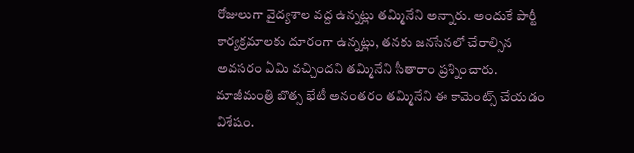రోజులుగా వైద్యశాల వద్ద ఉన్నట్లు తమ్మినేని అన్నారు. అందుకే పార్టీ కార్యక్రమాలకు దూరంగా ఉన్నట్లు, తనకు జనసేనలో చేరాల్సిన అవసరం ఏమి వచ్చిందని తమ్మినేని సీతారాం ప్రశ్నించారు. మాజీమంత్రి బొత్స భేటీ అనంతరం తమ్మినేని ఈ కామెంట్స్ చేయడం విశేషం.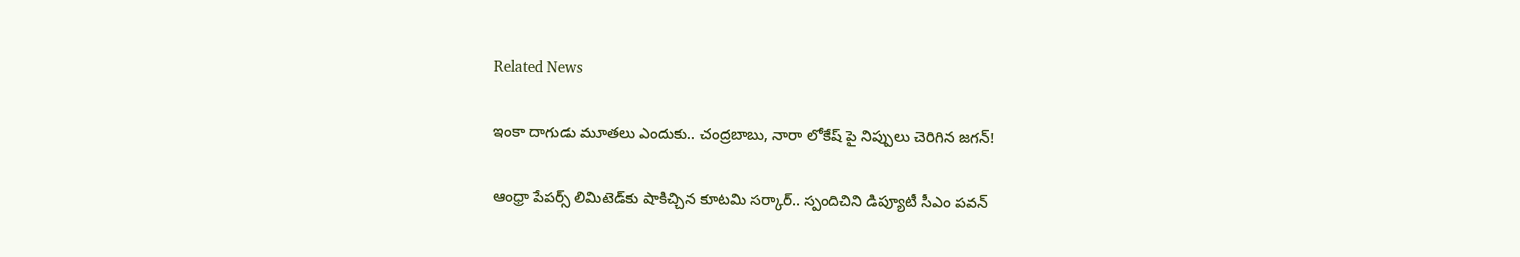Related News

ఇంకా దాగుడు మూతలు ఎందుకు.. చంద్రబాబు, నారా లోకేష్ పై నిప్పులు చెరిగిన జగన్!

ఆంధ్రా పేపర్స్ లిమిటెడ్‌కు షాకిచ్చిన కూటమి సర్కార్.. స్పందిచిని డిప్యూటీ సీఎం పవన్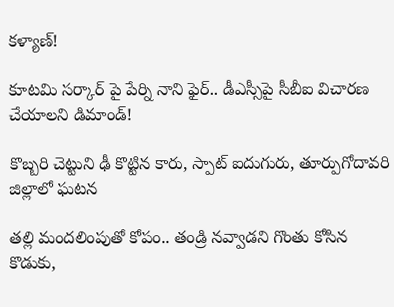కళ్యాణ్!

కూటమి సర్కార్ పై పేర్ని నాని ఫైర్.. డీఎస్సీపై సీబీఐ విచారణ చేయాలని డిమాండ్!

కొబ్బరి చెట్టుని ఢీ కొట్టిన కారు, స్పాట్ ఐదుగురు, తూర్పుగోదావరి జిల్లాలో ఘటన

తల్లి మందలింపుతో కోపం.. తండ్రి నవ్వాడని గొంతు కోసిన కొడుకు,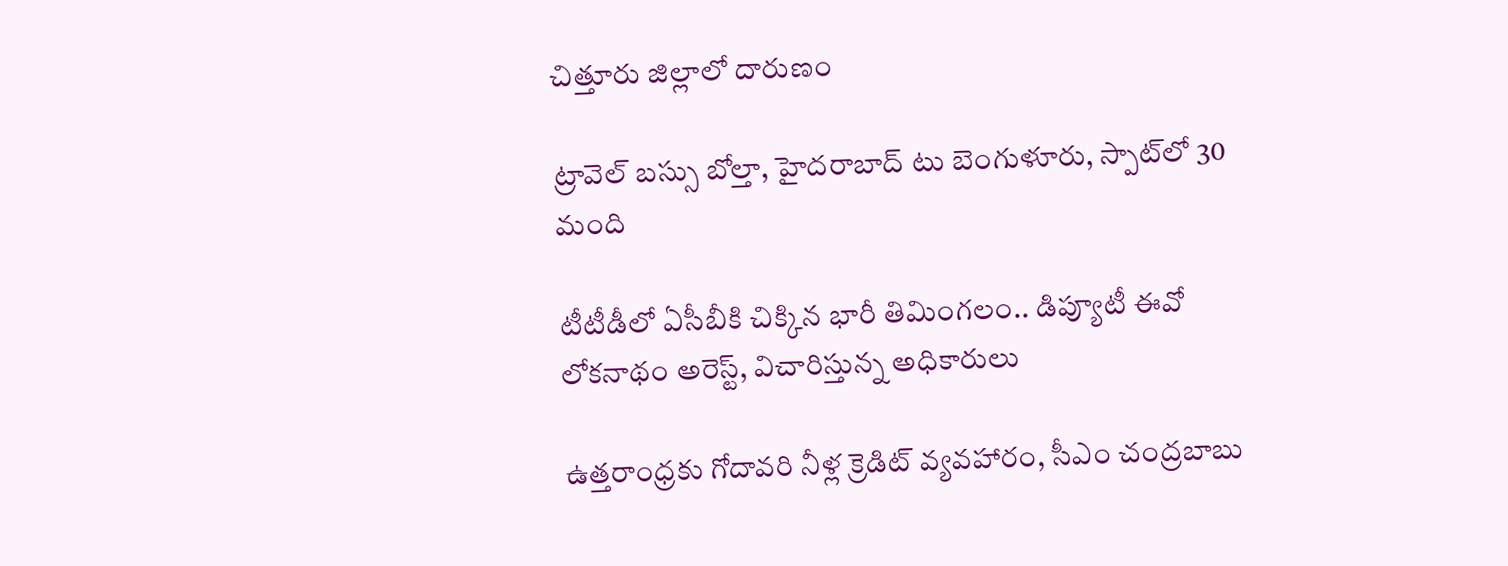చిత్తూరు జిల్లాలో దారుణం

ట్రావెల్ బస్సు బోల్తా, హైదరాబాద్ టు బెంగుళూరు, స్పాట్‌లో 30 మంది

టీటీడీలో ఏసీబీకి చిక్కిన భారీ తిమింగలం.. డిప్యూటీ ఈవో లోకనాథం అరెస్ట్, విచారిస్తున్న అధికారులు

ఉత్తరాంధ్రకు గోదావరి నీళ్ల క్రెడిట్ వ్యవహారం, సీఎం చంద్రబాబు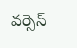వర్సెస్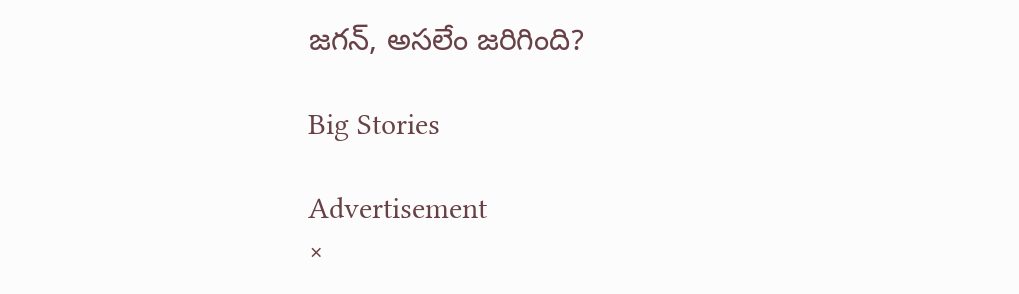జగన్, అసలేం జరిగింది?

Big Stories

Advertisement
×